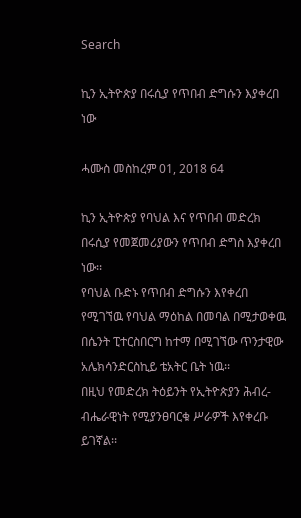Search

ኪን ኢትዮጵያ በሩሲያ የጥበብ ድግሱን እያቀረበ ነው

ሓሙስ መስከረም 01, 2018 64

ኪን ኢትዮጵያ የባህል እና የጥበብ መድረክ በሩሲያ የመጀመሪያውን የጥበብ ድግስ እያቀረበ ነው፡፡
የባህል ቡድኑ የጥበብ ድግሱን እየቀረበ የሚገኘዉ የባህል ማዕከል በመባል በሚታወቀዉ በሴንት ፒተርስበርግ ከተማ በሚገኘው ጥንታዊው አሌክሳንድርስኪይ ቴአትር ቤት ነዉ፡፡
በዚህ የመድረክ ትዕይንት የኢትዮጵያን ሕብረ-ብሔራዊነት የሚያንፀባርቁ ሥራዎች እየቀረቡ ይገኛል፡፡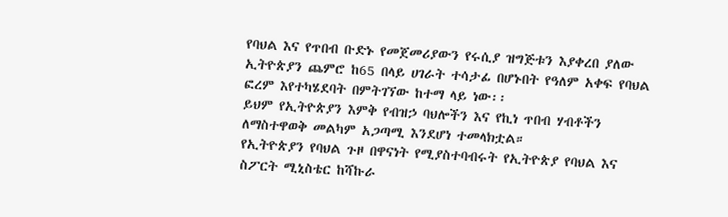የባህል እና የጥበብ ቡድኑ የመጀመሪያውን የሩሲያ ዝግጅቱን እያቀረበ ያለው ኢትዮጵያን ጨምሮ ከ65 በላይ ሀገራት ተሳታፊ በሆኑበት የዓለም አቀፍ የባህል ፎረም እየተካሄደባት በምትገኘው ከተማ ላይ ነው፡፡
ይህም የኢትዮጵያን እምቅ የብዝኃ ባህሎችን እና የኪነ ጥበብ ሃብቶችን ለማስተዋወቅ መልካም አጋጣሚ እንደሆነ ተመላክቷል።
የኢትዮጵያን የባህል ጉዞ በዋናነት የሚያስተባብሩት የኢትዮጵያ የባህል እና ስፖርት ሚኒስቴር ከሻኩራ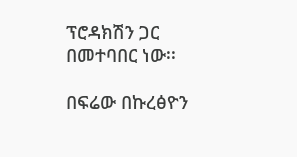ፕሮዳክሽን ጋር በመተባበር ነው፡፡

በፍሬው በኩረፅዮን